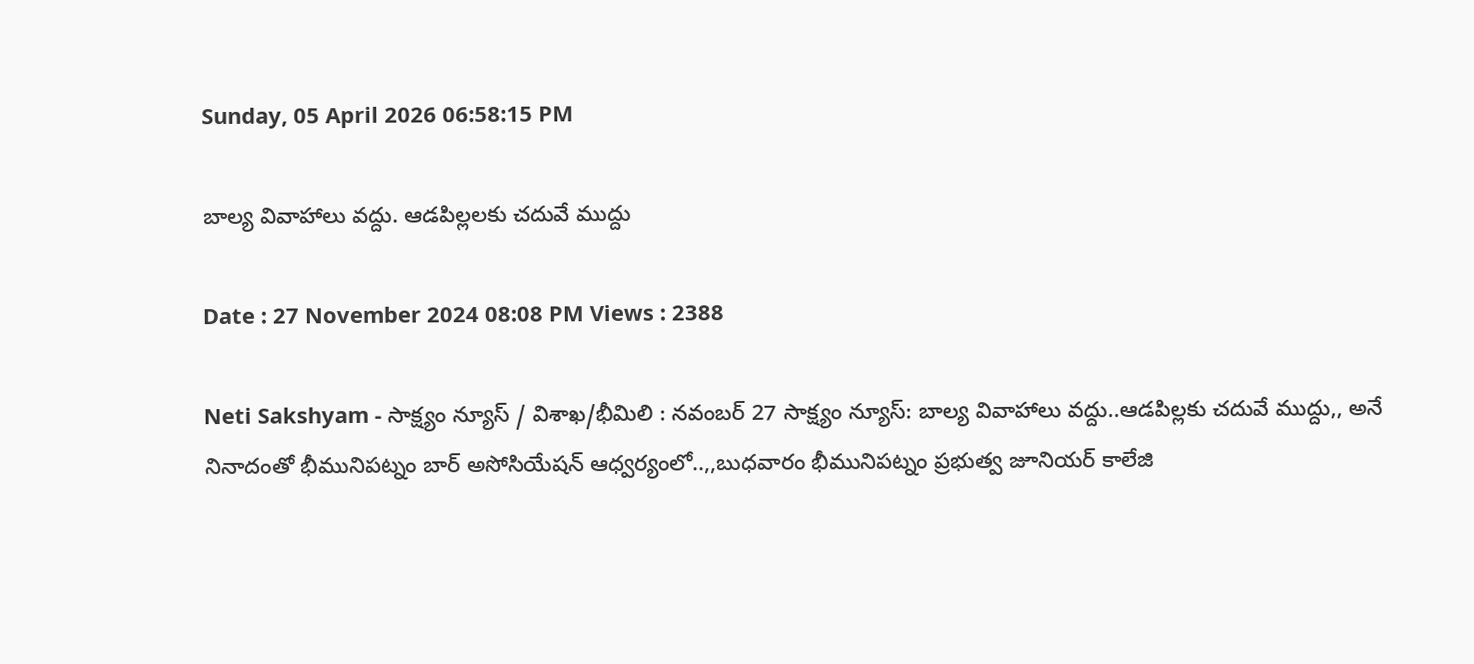Sunday, 05 April 2026 06:58:15 PM

బాల్య వివాహాలు వద్దు. ఆడపిల్లలకు చదువే ముద్దు

Date : 27 November 2024 08:08 PM Views : 2388

Neti Sakshyam - సాక్ష్యం న్యూస్ / విశాఖ/భీమిలి : నవంబర్ 27 సాక్ష్యం న్యూస్: బాల్య వివాహాలు వద్దు..ఆడపిల్లకు చదువే ముద్దు,, అనే నినాదంతో భీమునిపట్నం బార్ అసోసియేషన్ ఆధ్వర్యంలో..,,బుధవారం భీమునిపట్నం ప్రభుత్వ జూనియర్ కాలేజి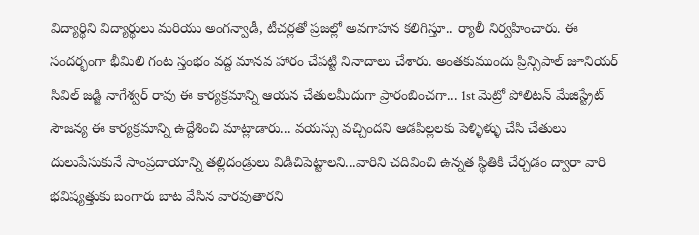విద్యార్థిని విద్యార్థులు మరియు అంగన్వాడీ, టీచర్లతో ప్రజల్లో అవగాహన కలిగిస్తూ.. ర్యాలీ నిర్వహించారు. ఈ సందర్భంగా భీమిలి గంట స్తంభం వద్ద మానవ హారం చేపట్టి నినాదాలు చేశారు. అంతకుముందు ప్రిన్సిపాల్ జూనియర్ సివిల్ జడ్జి నాగేశ్వర్ రావు ఈ కార్యక్రమాన్ని ఆయన చేతులమీదుగా ప్రారంబించగా... 1st మెట్రో పోలిటన్ మేజిస్ట్రేట్ సౌజన్య ఈ కార్యక్రమాన్ని ఉద్దేశించి మాట్లాడారు... వయస్సు వచ్చిందని ఆడపిల్లలకు పెళ్ళిళ్ళు చేసి చేతులు దులుపేసుకునే సాంప్రదాయాన్ని తల్లిదండ్రులు విడిచిపెట్టాలని...వారిని చదివించి ఉన్నత స్థితికి చేర్చడం ద్వారా వారి భవిష్యత్తుకు బంగారు బాట వేసిన వారవుతారని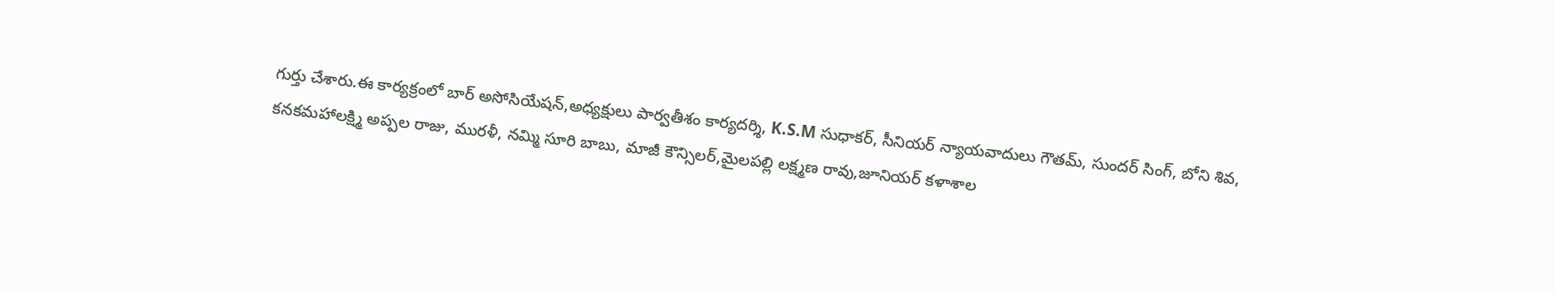గుర్తు చేశారు.ఈ కార్యక్రంలో బార్ అసోసియేషన్,అధ్యక్షులు పార్వతీశం కార్యదర్శి, K.S.M సుధాకర్, సీనియర్ న్యాయవాదులు గౌతమ్, సుందర్ సింగ్, బోని శివ, కనకమహాలక్ష్మి అప్పల రాజు, మురళీ, నమ్మి సూరి బాబు, మాజీ కౌన్సిలర్,మైలపల్లి లక్ష్మణ రావు,జూనియర్ కళాశాల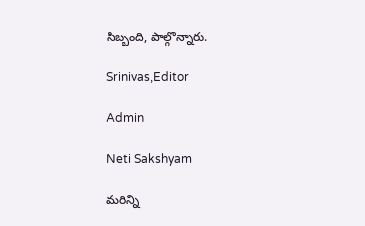సిబ్బంది, పాల్గొన్నారు.

Srinivas,Editor

Admin

Neti Sakshyam

మరిన్ని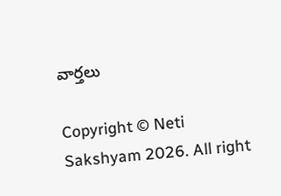వార్తలు

Copyright © Neti Sakshyam 2026. All right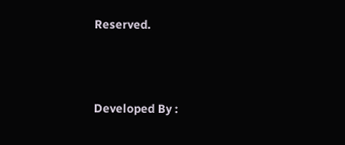Reserved.



Developed By :